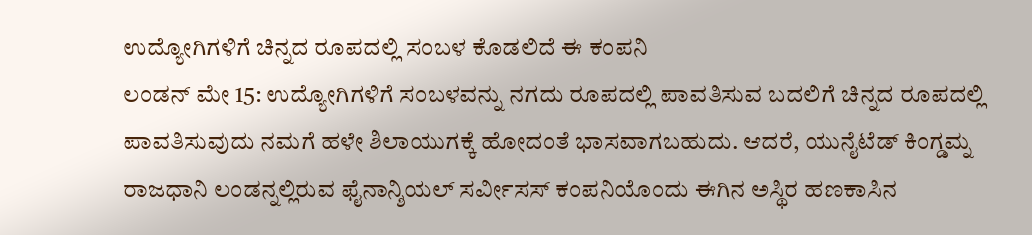ಉದ್ಯೋಗಿಗಳಿಗೆ ಚಿನ್ನದ ರೂಪದಲ್ಲಿ ಸಂಬಳ ಕೊಡಲಿದೆ ಈ ಕಂಪನಿ
ಲಂಡನ್ ಮೇ 15: ಉದ್ಯೋಗಿಗಳಿಗೆ ಸಂಬಳವನ್ನು ನಗದು ರೂಪದಲ್ಲಿ ಪಾವತಿಸುವ ಬದಲಿಗೆ ಚಿನ್ನದ ರೂಪದಲ್ಲಿ ಪಾವತಿಸುವುದು ನಮಗೆ ಹಳೇ ಶಿಲಾಯುಗಕ್ಕೆ ಹೋದಂತೆ ಭಾಸವಾಗಬಹುದು. ಆದರೆ, ಯುನೈಟೆಡ್ ಕಿಂಗ್ಡಮ್ನ ರಾಜಧಾನಿ ಲಂಡನ್ನಲ್ಲಿರುವ ಫೈನಾನ್ಶಿಯಲ್ ಸರ್ವೀಸಸ್ ಕಂಪನಿಯೊಂದು ಈಗಿನ ಅಸ್ಥಿರ ಹಣಕಾಸಿನ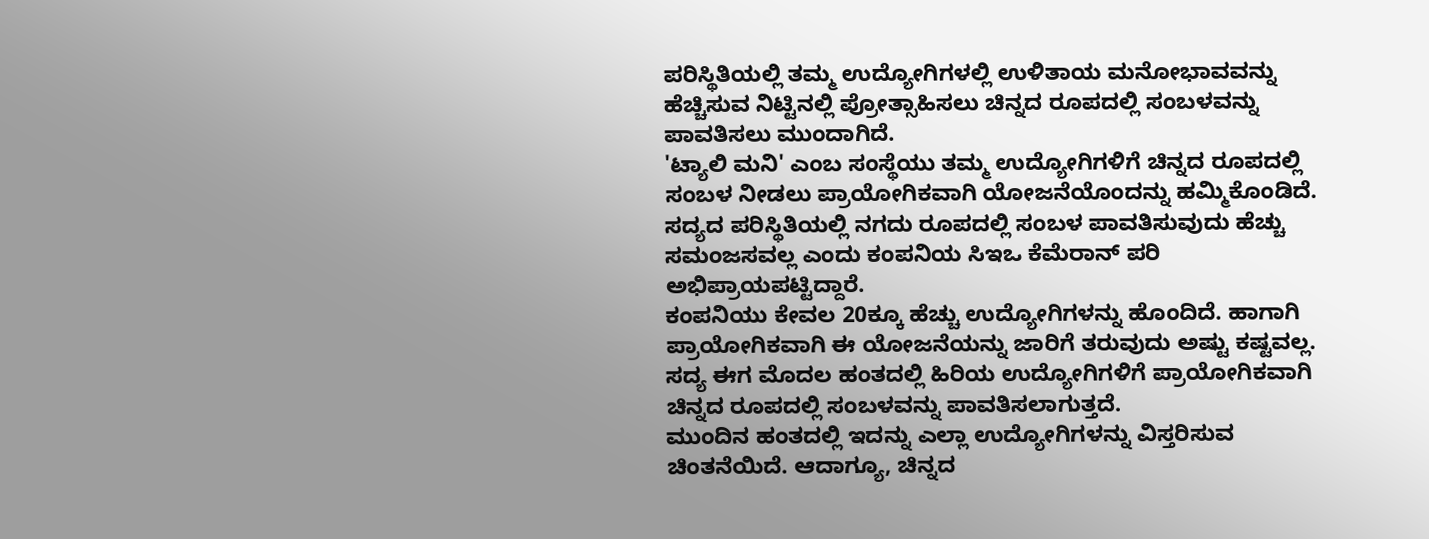ಪರಿಸ್ಥಿತಿಯಲ್ಲಿ ತಮ್ಮ ಉದ್ಯೋಗಿಗಳಲ್ಲಿ ಉಳಿತಾಯ ಮನೋಭಾವವನ್ನು ಹೆಚ್ಚಿಸುವ ನಿಟ್ಟಿನಲ್ಲಿ ಪ್ರೋತ್ಸಾಹಿಸಲು ಚಿನ್ನದ ರೂಪದಲ್ಲಿ ಸಂಬಳವನ್ನು ಪಾವತಿಸಲು ಮುಂದಾಗಿದೆ.
'ಟ್ಯಾಲಿ ಮನಿ' ಎಂಬ ಸಂಸ್ಥೆಯು ತಮ್ಮ ಉದ್ಯೋಗಿಗಳಿಗೆ ಚಿನ್ನದ ರೂಪದಲ್ಲಿ ಸಂಬಳ ನೀಡಲು ಪ್ರಾಯೋಗಿಕವಾಗಿ ಯೋಜನೆಯೊಂದನ್ನು ಹಮ್ಮಿಕೊಂಡಿದೆ. ಸದ್ಯದ ಪರಿಸ್ಥಿತಿಯಲ್ಲಿ ನಗದು ರೂಪದಲ್ಲಿ ಸಂಬಳ ಪಾವತಿಸುವುದು ಹೆಚ್ಚು ಸಮಂಜಸವಲ್ಲ ಎಂದು ಕಂಪನಿಯ ಸಿಇಒ ಕೆಮೆರಾನ್ ಪರಿ ಅಭಿಪ್ರಾಯಪಟ್ಟಿದ್ದಾರೆ.
ಕಂಪನಿಯು ಕೇವಲ 20ಕ್ಕೂ ಹೆಚ್ಚು ಉದ್ಯೋಗಿಗಳನ್ನು ಹೊಂದಿದೆ. ಹಾಗಾಗಿ ಪ್ರಾಯೋಗಿಕವಾಗಿ ಈ ಯೋಜನೆಯನ್ನು ಜಾರಿಗೆ ತರುವುದು ಅಷ್ಟು ಕಷ್ಟವಲ್ಲ. ಸದ್ಯ ಈಗ ಮೊದಲ ಹಂತದಲ್ಲಿ ಹಿರಿಯ ಉದ್ಯೋಗಿಗಳಿಗೆ ಪ್ರಾಯೋಗಿಕವಾಗಿ ಚಿನ್ನದ ರೂಪದಲ್ಲಿ ಸಂಬಳವನ್ನು ಪಾವತಿಸಲಾಗುತ್ತದೆ.
ಮುಂದಿನ ಹಂತದಲ್ಲಿ ಇದನ್ನು ಎಲ್ಲಾ ಉದ್ಯೋಗಿಗಳನ್ನು ವಿಸ್ತರಿಸುವ ಚಿಂತನೆಯಿದೆ. ಆದಾಗ್ಯೂ, ಚಿನ್ನದ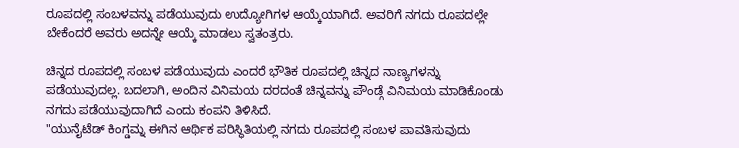ರೂಪದಲ್ಲಿ ಸಂಬಳವನ್ನು ಪಡೆಯುವುದು ಉದ್ಯೋಗಿಗಳ ಆಯ್ಕೆಯಾಗಿದೆ. ಅವರಿಗೆ ನಗದು ರೂಪದಲ್ಲೇ ಬೇಕೆಂದರೆ ಅವರು ಅದನ್ನೇ ಆಯ್ಕೆ ಮಾಡಲು ಸ್ವತಂತ್ರರು.

ಚಿನ್ನದ ರೂಪದಲ್ಲಿ ಸಂಬಳ ಪಡೆಯುವುದು ಎಂದರೆ ಭೌತಿಕ ರೂಪದಲ್ಲಿ ಚಿನ್ನದ ನಾಣ್ಯಗಳನ್ನು ಪಡೆಯುವುದಲ್ಲ. ಬದಲಾಗಿ, ಅಂದಿನ ವಿನಿಮಯ ದರದಂತೆ ಚಿನ್ನವನ್ನು ಪೌಂಡ್ಗೆ ವಿನಿಮಯ ಮಾಡಿಕೊಂಡು ನಗದು ಪಡೆಯುವುದಾಗಿದೆ ಎಂದು ಕಂಪನಿ ತಿಳಿಸಿದೆ.
"ಯುನೈಟೆಡ್ ಕಿಂಗ್ಡಮ್ನ ಈಗಿನ ಆರ್ಥಿಕ ಪರಿಸ್ಥಿತಿಯಲ್ಲಿ ನಗದು ರೂಪದಲ್ಲಿ ಸಂಬಳ ಪಾವತಿಸುವುದು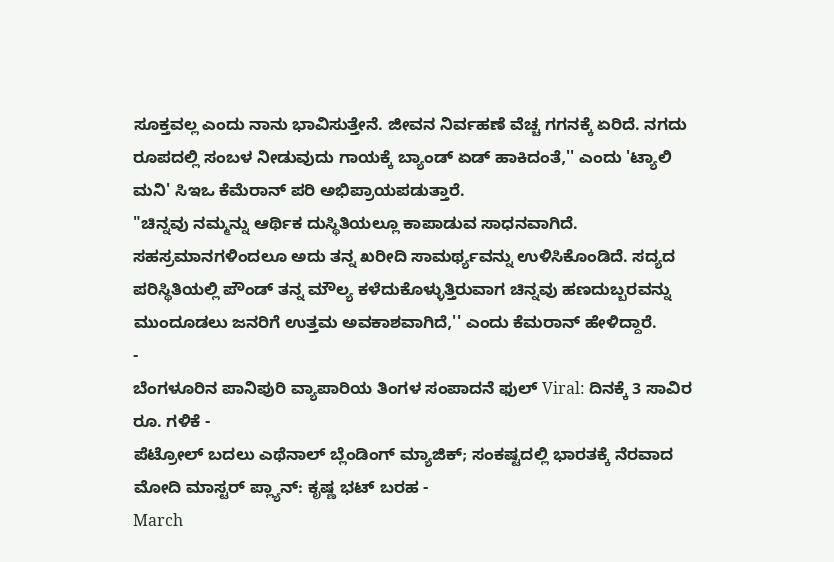ಸೂಕ್ತವಲ್ಲ ಎಂದು ನಾನು ಭಾವಿಸುತ್ತೇನೆ. ಜೀವನ ನಿರ್ವಹಣೆ ವೆಚ್ಚ ಗಗನಕ್ಕೆ ಏರಿದೆ. ನಗದು ರೂಪದಲ್ಲಿ ಸಂಬಳ ನೀಡುವುದು ಗಾಯಕ್ಕೆ ಬ್ಯಾಂಡ್ ಏಡ್ ಹಾಕಿದಂತೆ,'' ಎಂದು 'ಟ್ಯಾಲಿ ಮನಿ' ಸಿಇಒ ಕೆಮೆರಾನ್ ಪರಿ ಅಭಿಪ್ರಾಯಪಡುತ್ತಾರೆ.
"ಚಿನ್ನವು ನಮ್ಮನ್ನು ಆರ್ಥಿಕ ದುಸ್ಥಿತಿಯಲ್ಲೂ ಕಾಪಾಡುವ ಸಾಧನವಾಗಿದೆ. ಸಹಸ್ರಮಾನಗಳಿಂದಲೂ ಅದು ತನ್ನ ಖರೀದಿ ಸಾಮರ್ಥ್ಯವನ್ನು ಉಳಿಸಿಕೊಂಡಿದೆ. ಸದ್ಯದ ಪರಿಸ್ಥಿತಿಯಲ್ಲಿ ಪೌಂಡ್ ತನ್ನ ಮೌಲ್ಯ ಕಳೆದುಕೊಳ್ಳುತ್ತಿರುವಾಗ ಚಿನ್ನವು ಹಣದುಬ್ಬರವನ್ನು ಮುಂದೂಡಲು ಜನರಿಗೆ ಉತ್ತಮ ಅವಕಾಶವಾಗಿದೆ,'' ಎಂದು ಕೆಮರಾನ್ ಹೇಳಿದ್ದಾರೆ.
-
ಬೆಂಗಳೂರಿನ ಪಾನಿಪುರಿ ವ್ಯಾಪಾರಿಯ ತಿಂಗಳ ಸಂಪಾದನೆ ಫುಲ್ Viral: ದಿನಕ್ಕೆ 3 ಸಾವಿರ ರೂ. ಗಳಿಕೆ -
ಪೆಟ್ರೋಲ್ ಬದಲು ಎಥೆನಾಲ್ ಬ್ಲೆಂಡಿಂಗ್ ಮ್ಯಾಜಿಕ್; ಸಂಕಷ್ಟದಲ್ಲಿ ಭಾರತಕ್ಕೆ ನೆರವಾದ ಮೋದಿ ಮಾಸ್ಟರ್ ಪ್ಲ್ಯಾನ್: ಕೃಷ್ಣ ಭಟ್ ಬರಹ -
March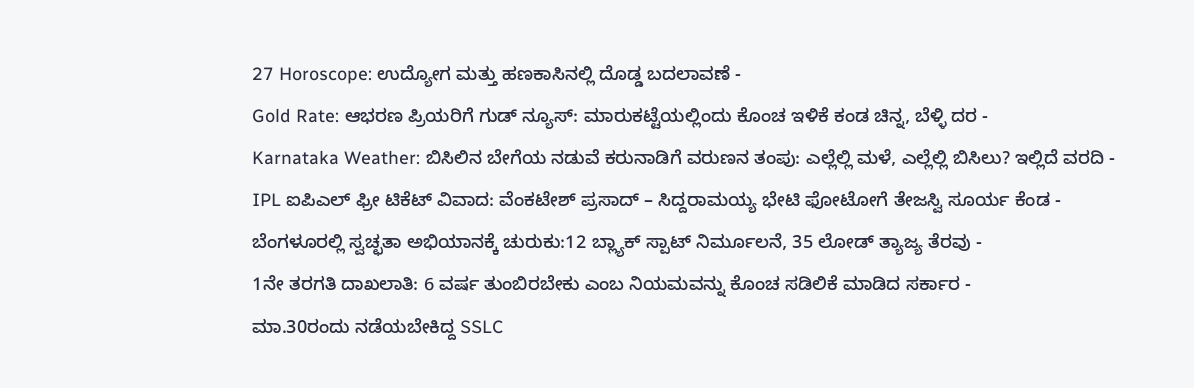27 Horoscope: ಉದ್ಯೋಗ ಮತ್ತು ಹಣಕಾಸಿನಲ್ಲಿ ದೊಡ್ಡ ಬದಲಾವಣೆ -
Gold Rate: ಆಭರಣ ಪ್ರಿಯರಿಗೆ ಗುಡ್ ನ್ಯೂಸ್: ಮಾರುಕಟ್ಟೆಯಲ್ಲಿಂದು ಕೊಂಚ ಇಳಿಕೆ ಕಂಡ ಚಿನ್ನ, ಬೆಳ್ಳಿ ದರ -
Karnataka Weather: ಬಿಸಿಲಿನ ಬೇಗೆಯ ನಡುವೆ ಕರುನಾಡಿಗೆ ವರುಣನ ತಂಪು: ಎಲ್ಲೆಲ್ಲಿ ಮಳೆ, ಎಲ್ಲೆಲ್ಲಿ ಬಿಸಿಲು? ಇಲ್ಲಿದೆ ವರದಿ -
IPL ಐಪಿಎಲ್ ಫ್ರೀ ಟಿಕೆಟ್ ವಿವಾದ: ವೆಂಕಟೇಶ್ ಪ್ರಸಾದ್ – ಸಿದ್ದರಾಮಯ್ಯ ಭೇಟಿ ಫೋಟೋಗೆ ತೇಜಸ್ವಿ ಸೂರ್ಯ ಕೆಂಡ -
ಬೆಂಗಳೂರಲ್ಲಿ ಸ್ವಚ್ಛತಾ ಅಭಿಯಾನಕ್ಕೆ ಚುರುಕು:12 ಬ್ಲ್ಯಾಕ್ ಸ್ಪಾಟ್ ನಿರ್ಮೂಲನೆ, 35 ಲೋಡ್ ತ್ಯಾಜ್ಯ ತೆರವು -
1ನೇ ತರಗತಿ ದಾಖಲಾತಿ: 6 ವರ್ಷ ತುಂಬಿರಬೇಕು ಎಂಬ ನಿಯಮವನ್ನು ಕೊಂಚ ಸಡಿಲಿಕೆ ಮಾಡಿದ ಸರ್ಕಾರ -
ಮಾ.30ರಂದು ನಡೆಯಬೇಕಿದ್ದ SSLC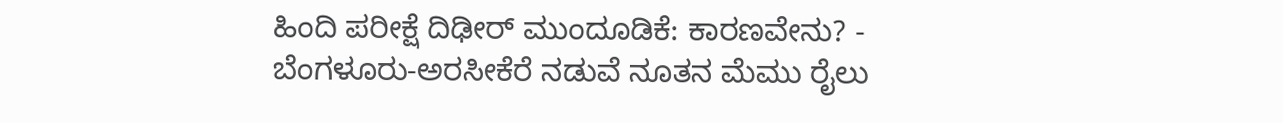ಹಿಂದಿ ಪರೀಕ್ಷೆ ದಿಢೀರ್ ಮುಂದೂಡಿಕೆ: ಕಾರಣವೇನು? -
ಬೆಂಗಳೂರು-ಅರಸೀಕೆರೆ ನಡುವೆ ನೂತನ ಮೆಮು ರೈಲು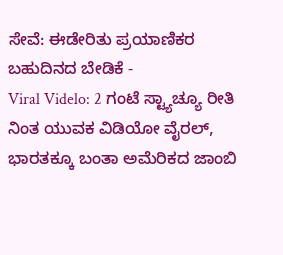ಸೇವೆ: ಈಡೇರಿತು ಪ್ರಯಾಣಿಕರ ಬಹುದಿನದ ಬೇಡಿಕೆ -
Viral Videlo: 2 ಗಂಟೆ ಸ್ಟ್ಯಾಚ್ಯೂ ರೀತಿ ನಿಂತ ಯುವಕ ವಿಡಿಯೋ ವೈರಲ್, ಭಾರತಕ್ಕೂ ಬಂತಾ ಅಮೆರಿಕದ ಜಾಂಬಿ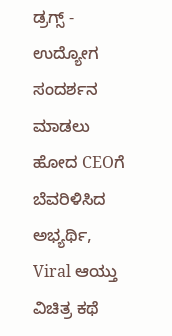ಡ್ರಗ್ಸ್ -
ಉದ್ಯೋಗ ಸಂದರ್ಶನ ಮಾಡಲು ಹೋದ CEOಗೆ ಬೆವರಿಳಿಸಿದ ಅಭ್ಯರ್ಥಿ, Viral ಆಯ್ತು ವಿಚಿತ್ರ ಕಥೆ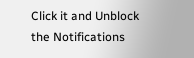Click it and Unblock the Notifications